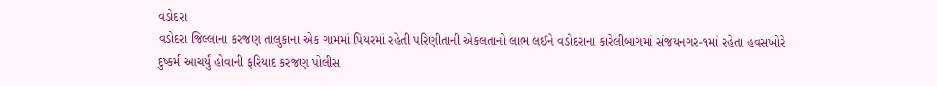વડોદરા
વડોદરા જિલ્લાના કરજણ તાલુકાના એક ગામમાં પિયરમાં રહેતી પરિણીતાની એકલતાનો લાભ લઈને વડોદરાના કારેલીબાગમાં સંજયનગર-૧માં રહેતા હવસખોરે દુષ્કર્મ આચર્યું હોવાની ફરિયાદ કરજણ પોલીસ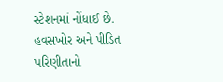સ્ટેશનમાં નોંધાઈ છે. હવસખોર અને પીડિત પરિણીતાનો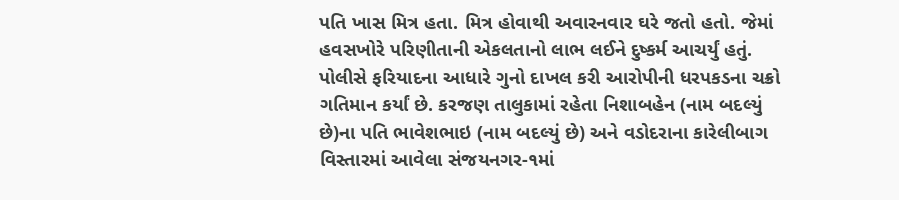પતિ ખાસ મિત્ર હતા. મિત્ર હોવાથી અવારનવાર ઘરે જતો હતો. જેમાં હવસખોરે પરિણીતાની એકલતાનો લાભ લઈને દુષ્કર્મ આચર્યું હતું. પોલીસે ફરિયાદના આધારે ગુનો દાખલ કરી આરોપીની ધરપકડના ચક્રો ગતિમાન કર્યાં છે. કરજણ તાલુકામાં રહેતા નિશાબહેન (નામ બદલ્યું છે)ના પતિ ભાવેશભાઇ (નામ બદલ્યું છે) અને વડોદરાના કારેલીબાગ વિસ્તારમાં આવેલા સંજયનગર-૧માં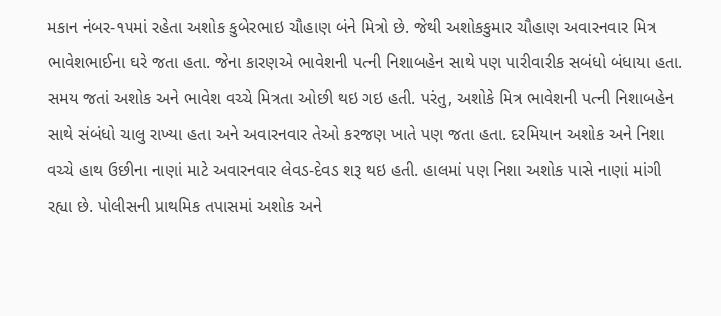મકાન નંબર-૧૫માં રહેતા અશોક કુબેરભાઇ ચૌહાણ બંને મિત્રો છે. જેથી અશોકકુમાર ચૌહાણ અવારનવાર મિત્ર ભાવેશભાઈના ઘરે જતા હતા. જેના કારણએ ભાવેશની પત્ની નિશાબહેન સાથે પણ પારીવારીક સબંધો બંધાયા હતા. સમય જતાં અશોક અને ભાવેશ વચ્ચે મિત્રતા ઓછી થઇ ગઇ હતી. પરંતુ, અશોકે મિત્ર ભાવેશની પત્ની નિશાબહેન સાથે સંબંધો ચાલુ રાખ્યા હતા અને અવારનવાર તેઓ કરજણ ખાતે પણ જતા હતા. દરમિયાન અશોક અને નિશા વચ્ચે હાથ ઉછીના નાણાં માટે અવારનવાર લેવડ-દેવડ શરૂ થઇ હતી. હાલમાં પણ નિશા અશોક પાસે નાણાં માંગી રહ્યા છે. પોલીસની પ્રાથમિક તપાસમાં અશોક અને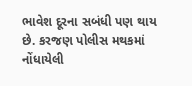ભાવેશ દૂરના સબંધી પણ થાય છે. કરજણ પોલીસ મથકમાં નોંધાયેલી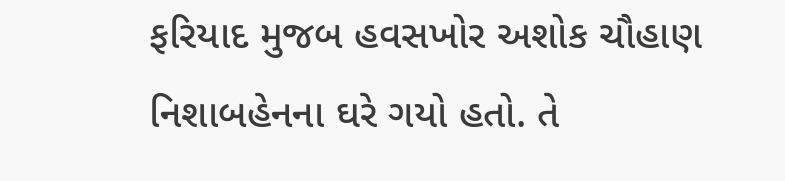ફરિયાદ મુજબ હવસખોર અશોક ચૌહાણ નિશાબહેનના ઘરે ગયો હતો. તે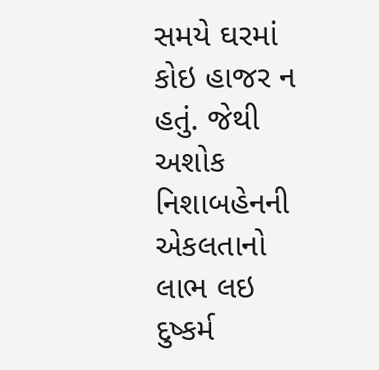સમયે ઘરમાં કોઇ હાજર ન હતું. જેથી અશોક નિશાબહેનની એકલતાનો લાભ લઇ દુષ્કર્મ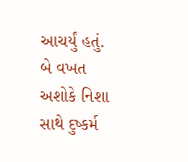આચર્યું હતું. બે વખત અશોકે નિશા સાથે દુષ્કર્મ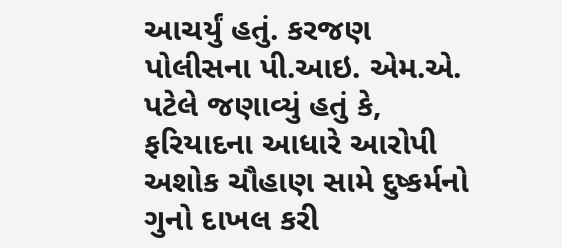આચર્યું હતું. કરજણ પોલીસના પી.આઇ. એમ.એ. પટેલે જણાવ્યું હતું કે, ફરિયાદના આધારે આરોપી અશોક ચૌહાણ સામે દુષ્કર્મનો ગુનો દાખલ કરી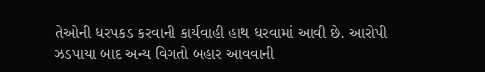તેઓની ધરપકડ કરવાની કાર્યવાહી હાથ ધરવામાં આવી છે. આરોપી ઝડપાયા બાદ અન્ય વિગતો બહાર આવવાની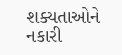શક્યતાઓને નકારી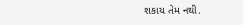શકાય તેમ નથી.